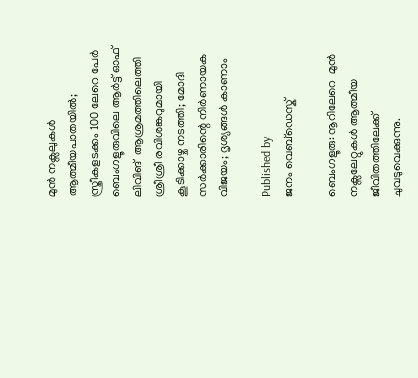മുൻ നക്സലുകൾ ആത്മീയപാതയിൽ; സ്ത്രീകളടക്കം 100 ലേറെ പേർ ബെംഗളൂരുവിലെ ആർട്ട് ഓഫ് ലിവിങ്  ആശ്രമത്തിലെത്തി ശ്രീശ്രീ രവിശങ്കറുമായി കൂടിക്കാഴ്ച നടത്തി; മോദി സർക്കാരിന്റെ നിർണായക വിജയം; ദൃശ്യങ്ങൾ കാണാം

Published by
ജനം വെബ്‌ഡെസ്ക്

ബെംഗളൂരു: നൂറിലേറെ  മുൻ നക്സലേറ്റുകൾ ആത്മീയ ജീവിതത്തിലേക്ക് ചുവടുവെക്കുന്നു.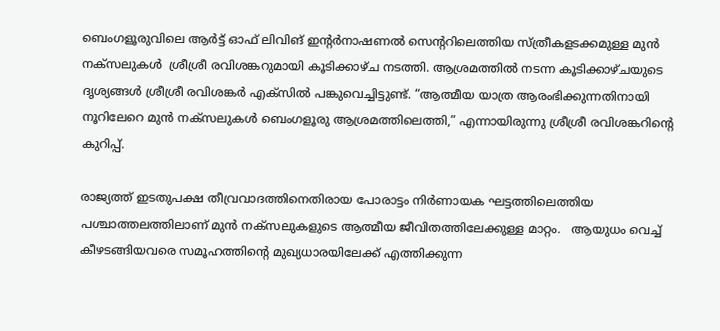ബെംഗളൂരുവിലെ ആർട്ട് ഓഫ് ലിവിങ് ഇന്റർനാഷണൽ സെന്ററിലെത്തിയ സ്ത്രീകളടക്കമുള്ള മുൻ നക്സലുകൾ  ശ്രീശ്രീ രവിശങ്കറുമായി കൂടിക്കാഴ്ച നടത്തി. ആശ്രമത്തിൽ നടന്ന കൂടിക്കാഴ്ചയുടെ ദൃശ്യങ്ങൾ ശ്രീശ്രീ രവിശങ്കർ എക്സിൽ പങ്കുവെച്ചിട്ടുണ്ട്. “ആത്മീയ യാത്ര ആരംഭിക്കുന്നതിനായി  നൂറിലേറെ മുൻ നക്സലുകൾ ബെംഗളൂരു ആശ്രമത്തിലെത്തി,” എന്നായിരുന്നു ശ്രീശ്രീ രവിശങ്കറിന്റെ കുറിപ്പ്.

രാജ്യത്ത് ഇടതുപക്ഷ തീവ്രവാദത്തിനെതിരായ പോരാട്ടം നിർണായക ഘട്ടത്തിലെത്തിയ പശ്ചാത്തലത്തിലാണ് മുൻ നക്സലുകളുടെ ആത്മീയ ജീവിതത്തിലേക്കുള്ള മാറ്റം.   ആയുധം വെച്ച് കീഴടങ്ങിയവരെ സമൂഹത്തിന്റെ മുഖ്യധാരയിലേക്ക് എത്തിക്കുന്ന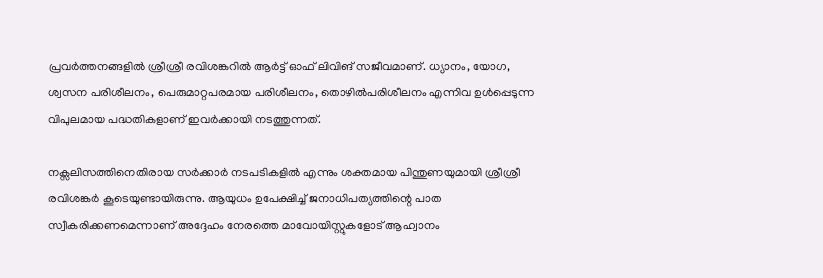പ്രവർത്തനങ്ങളിൽ ശ്രീശ്രീ രവിശങ്കറിൽ ആർട്ട് ഓഫ് ലിവിങ് സജീവമാണ്. ധ്യാനം, യോഗ, ശ്വസന പരിശീലനം, പെരുമാറ്റപരമായ പരിശീലനം, തൊഴിൽപരിശീലനം എന്നിവ ഉൾപ്പെടുന്ന വിപുലമായ പദ്ധതികളാണ് ഇവർക്കായി നടത്തുന്നത്.

നക്സലിസത്തിനെതിരായ സർക്കാർ നടപടികളിൽ എന്നും ശക്തമായ പിന്തുണയുമായി ശ്രീശ്രീ രവിശങ്കർ കൂടെയുണ്ടായിരുന്നു. ആയുധം ഉപേക്ഷിച്ച് ജനാധിപത്യത്തിന്റെ പാത സ്വീകരിക്കണമെന്നാണ് അദ്ദേഹം നേരത്തെ മാവോയിസ്റ്റുകളോട് ആഹ്വാനം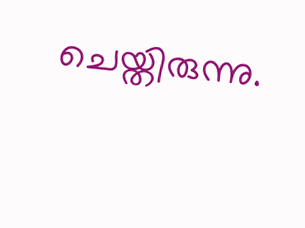ചെയ്തിരുന്നു.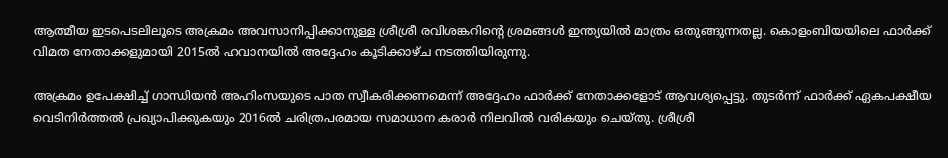ആത്മീയ ഇടപെടലിലൂടെ അക്രമം അവസാനിപ്പിക്കാനുള്ള ശ്രീശ്രീ രവിശങ്കറിന്റെ ശ്രമങ്ങൾ ഇന്ത്യയിൽ മാത്രം ഒതുങ്ങുന്നതല്ല. കൊളംബിയയിലെ ഫാർക്ക് വിമത നേതാക്കളുമായി 2015ൽ ഹവാനയിൽ അദ്ദേഹം കൂടിക്കാഴ്ച നടത്തിയിരുന്നു.

അക്രമം ഉപേക്ഷിച്ച് ഗാന്ധിയൻ അഹിംസയുടെ പാത സ്വീകരിക്കണമെന്ന് അദ്ദേഹം ഫാർക്ക് നേതാക്കളോട് ആവശ്യപ്പെട്ടു. തുടർന്ന് ഫാർക്ക് ഏകപക്ഷീയ വെടിനിർത്തൽ പ്രഖ്യാപിക്കുകയും 2016ൽ ചരിത്രപരമായ സമാധാന കരാർ നിലവിൽ വരികയും ചെയ്തു. ശ്രീശ്രീ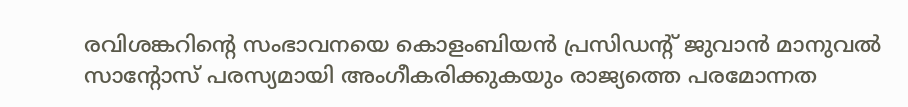രവിശങ്കറിന്റെ സംഭാവനയെ കൊളംബിയൻ പ്രസിഡന്റ് ജുവാൻ മാനുവൽ സാന്റോസ് പരസ്യമായി അംഗീകരിക്കുകയും രാജ്യത്തെ പരമോന്നത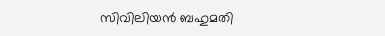സിവിലിയൻ ബഹുമതി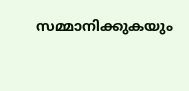സമ്മാനിക്കുകയും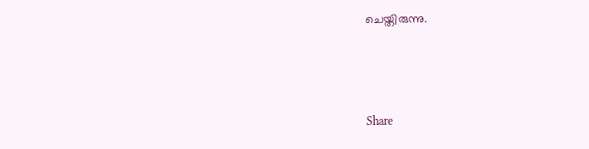ചെയ്തിരുന്നു.



Share